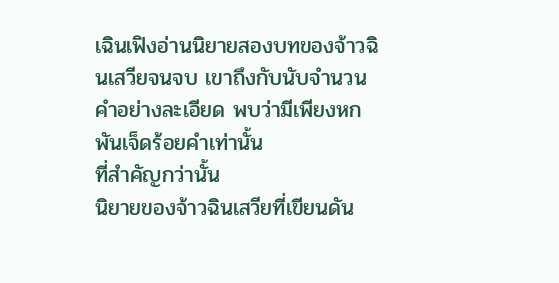เฉินเฟิงอ่านนิยายสองบทของจ้าวฉินเสวียจนจบ เขาถึงกับนับจำนวนคำอย่างละเอียด พบว่ามีเพียงหกพันเจ็ดร้อยคำเท่านั้น
ที่สำคัญกว่านั้น
นิยายของจ้าวฉินเสวียที่เขียนดัน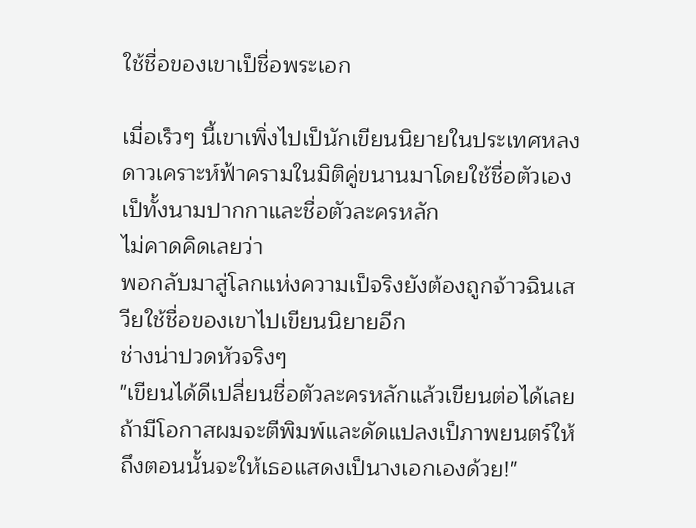ใช้ชื่อของเขาเป็ชื่อพระเอก

เมื่อเร็วๆ นี้เขาเพิ่งไปเป็นักเขียนนิยายในประเทศหลงดาวเคราะห์ฟ้าครามในมิติคู่ขนานมาโดยใช้ชื่อตัวเองเป็ทั้งนามปากกาและชื่อตัวละครหลัก
ไม่คาดคิดเลยว่า
พอกลับมาสู่โลกแห่งความเป็จริงยังต้องถูกจ้าวฉินเสวียใช้ชื่อของเขาไปเขียนนิยายอีก
ช่างน่าปวดหัวจริงๆ
"เขียนได้ดีเปลี่ยนชื่อตัวละครหลักแล้วเขียนต่อได้เลย ถ้ามีโอกาสผมจะตีพิมพ์และดัดแปลงเป็ภาพยนตร์ให้ ถึงตอนนั้นจะให้เธอแสดงเป็นางเอกเองด้วย!"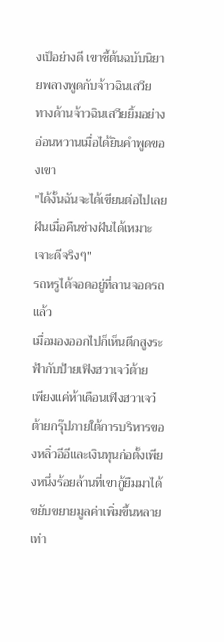งเป็อย่างดี เขาชี้ต้นฉบับนิยายพลางพูดกับจ้าวฉินเสวีย
ทางด้านจ้าวฉินเสวียยิ้มอย่างอ่อนหวานเมื่อได้ยินคำพูดของเขา
"ได้งั้นฉันจะได้เขียนต่อไปเลย ฝันเมื่อคืนช่างฝันได้เหมาะเจาะดีจริงๆ"
รถหรูได้จอดอยู่ที่ลานจอดรถแล้ว
เมื่อมองออกไปก็เห็นตึกสูงระฟ้ากับป้ายเฟิงฮวาเจว๋ต้าย
เพียงแค่ห้าเดือนเฟิงฮวาเจว๋ต้ายกรุ๊ปภายใต้การบริหารของหลิ่วอีอีและเงินทุนก่อตั้งเพียงหนึ่งร้อยล้านที่เขากู้ยืมมาได้ขยับขยายมูลค่าเพิ่มขึ้นหลายเท่า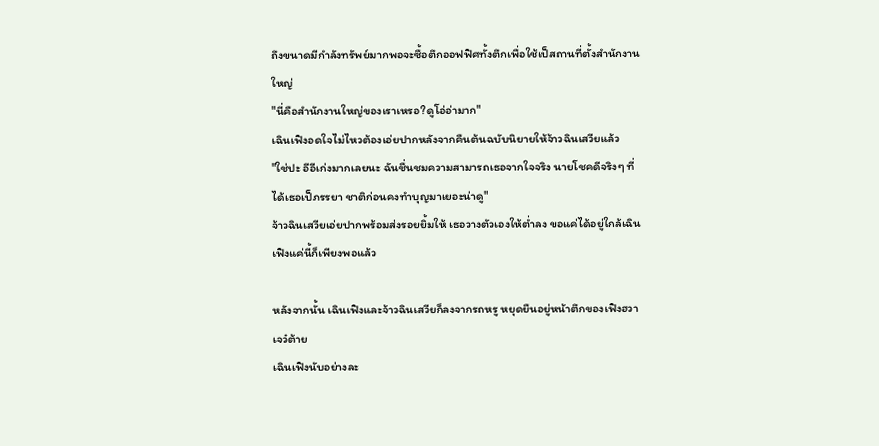ถึงขนาดมีกำลังทรัพย์มากพอจะซื้อตึกออฟฟิศทั้งตึกเพื่อใช้เป็สถานที่ตั้งสำนักงานใหญ่
"นี่คือสำนักงานใหญ่ของเราเหรอ?ดูโอ่อ่ามาก"
เฉินเฟิงอดใจไม่ไหวต้องเอ่ยปากหลังจากคืนต้นฉบับนิยายให้จ้าวฉินเสวียแล้ว
"ใช่ปะ อีอีเก่งมากเลยนะ ฉันชื่นชมความสามารถเธอจากใจจริง นายโชคดีจริงๆ ที่ได้เธอเป็ภรรยา ชาติก่อนคงทำบุญมาเยอะน่าดู"
จ้าวฉินเสวียเอ่ยปากพร้อมส่งรอยยิ้มให้ เธอวางตัวเองให้ต่ำลง ขอแค่ได้อยู่ใกล้เฉินเฟิงแค่นี้ก็เพียงพอแล้ว

หลังจากนั้น เฉินเฟิงและจ้าวฉินเสวียก็ลงจากรถหรู หยุดยืนอยู่หน้าตึกของเฟิงฮวาเจว๋ต้าย
เฉินเฟิงนับอย่างละ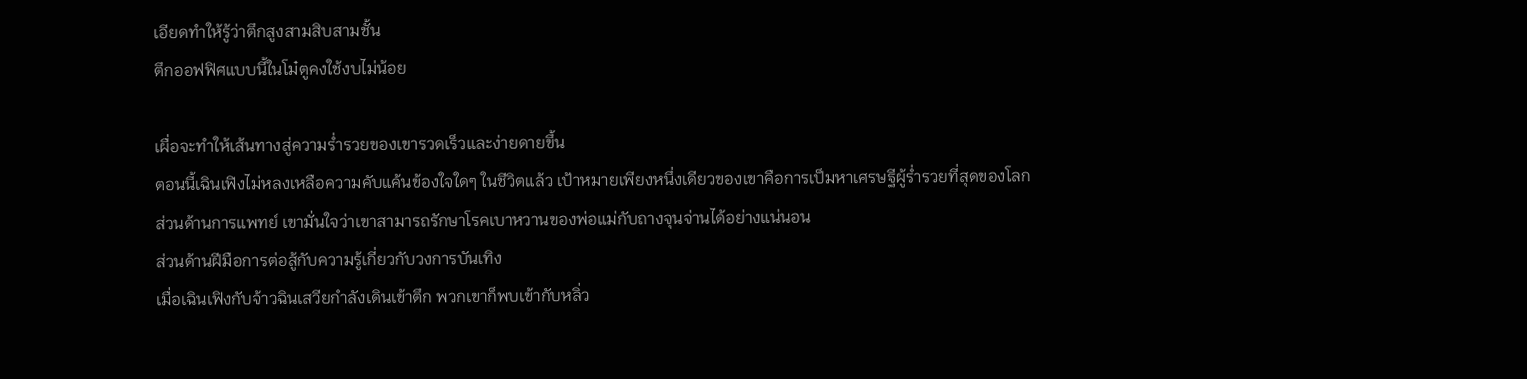เอียดทำให้รู้ว่าตึกสูงสามสิบสามชั้น
ตึกออฟฟิศแบบนี้ในโม๋ตูคงใช้งบไม่น้อย

เผื่อจะทำให้เส้นทางสู่ความร่ำรวยของเขารวดเร็วและง่ายดายขึ้น
ตอนนี้เฉินเฟิงไม่หลงเหลือความคับแค้นข้องใจใดๆ ในชีวิตแล้ว เป้าหมายเพียงหนึ่งเดียวของเขาคือการเป็มหาเศรษฐีผู้ร่ำรวยที่สุดของโลก
ส่วนด้านการแพทย์ เขามั่นใจว่าเขาสามารถรักษาโรคเบาหวานของพ่อแม่กับถางจุนจ่านได้อย่างแน่นอน
ส่วนด้านฝีมือการต่อสู้กับความรู้เกี่ยวกับวงการบันเทิง
เมื่อเฉินเฟิงกับจ้าวฉินเสวียกำลังเดินเข้าตึก พวกเขาก็พบเข้ากับหลิ่ว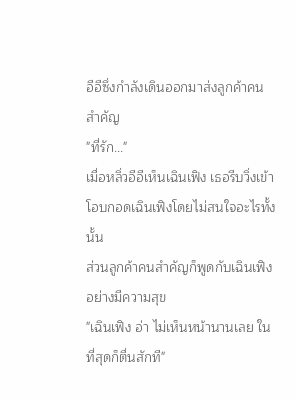อีอีซึ่งกำลังเดินออกมาส่งลูกค้าคนสำคัญ
"ที่รัก..."
เมื่อหลิ่วอีอีเห็นเฉินเฟิง เธอรีบวิ่งเข้าโอบกอดเฉินเฟิงโดยไม่สนใจอะไรทั้งนั้น
ส่วนลูกค้าคนสำคัญก็พูดกับเฉินเฟิงอย่างมีความสุข
"เฉินเฟิง อ่า ไม่เห็นหน้านานเลย ในที่สุดก็ตื่นสักที"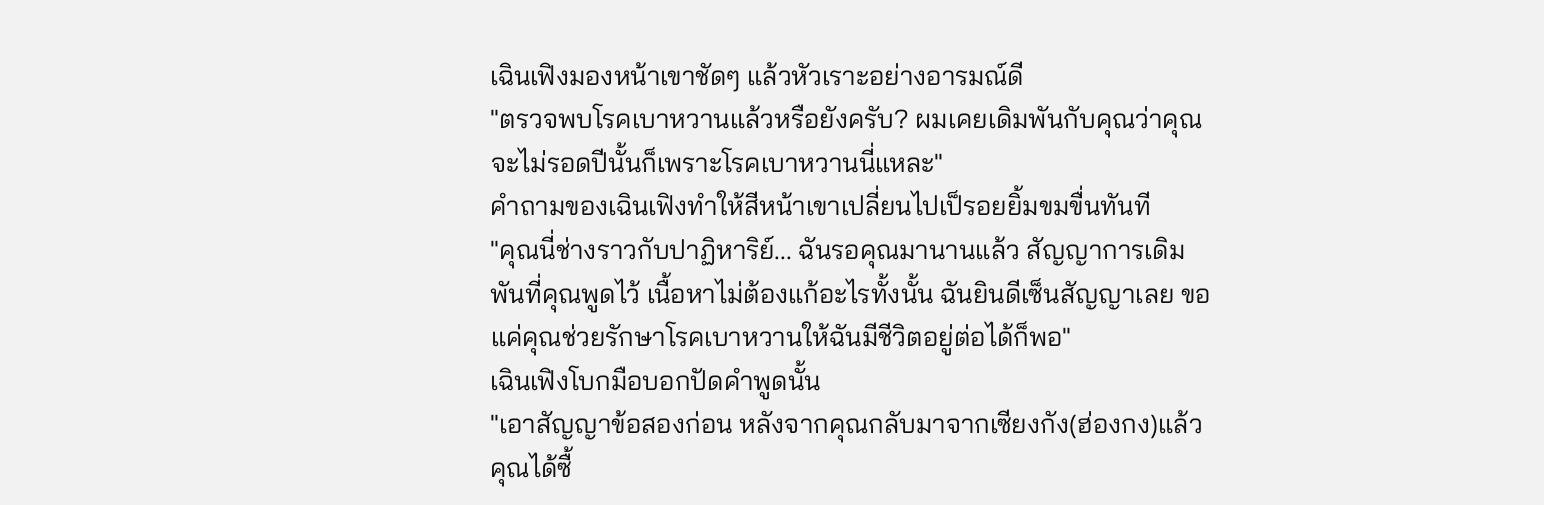เฉินเฟิงมองหน้าเขาชัดๆ แล้วหัวเราะอย่างอารมณ์ดี
"ตรวจพบโรคเบาหวานแล้วหรือยังครับ? ผมเคยเดิมพันกับคุณว่าคุณจะไม่รอดปีนั้นก็เพราะโรคเบาหวานนี่แหละ"
คำถามของเฉินเฟิงทำให้สีหน้าเขาเปลี่ยนไปเป็รอยยิ้มขมขื่นทันที
"คุณนี่ช่างราวกับปาฏิหาริย์... ฉันรอคุณมานานแล้ว สัญญาการเดิมพันที่คุณพูดไว้ เนื้อหาไม่ต้องแก้อะไรทั้งนั้น ฉันยินดีเซ็นสัญญาเลย ขอแค่คุณช่วยรักษาโรคเบาหวานให้ฉันมีชีวิตอยู่ต่อได้ก็พอ"
เฉินเฟิงโบกมือบอกปัดคำพูดนั้น
"เอาสัญญาข้อสองก่อน หลังจากคุณกลับมาจากเซียงกัง(ฮ่องกง)แล้ว คุณได้ซื้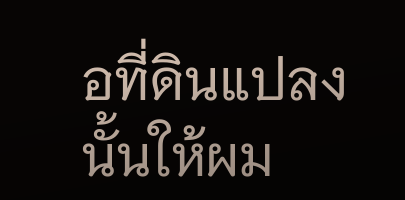อที่ดินแปลงนั้นให้ผม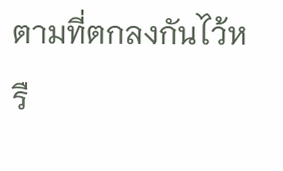ตามที่ตกลงกันไว้หรื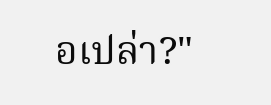อเปล่า?"